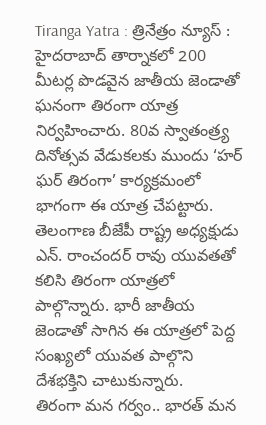Tiranga Yatra : త్రినేత్రం న్యూస్ : హైదరాబాద్ తార్నాకలో 200 మీటర్ల పొడవైన జాతీయ జెండాతో ఘనంగా తిరంగా యాత్ర నిర్వహించారు. 80వ స్వాతంత్ర్య దినోత్సవ వేడుకలకు ముందు ‘హర్ ఘర్ తిరంగా’ కార్యక్రమంలో భాగంగా ఈ యాత్ర చేపట్టారు.
తెలంగాణ బీజేపీ రాష్ట్ర అధ్యక్షుడు ఎన్. రాంచందర్ రావు యువతతో కలిసి తిరంగా యాత్రలో పాల్గొన్నారు. భారీ జాతీయ జెండాతో సాగిన ఈ యాత్రలో పెద్ద సంఖ్యలో యువత పాల్గొని దేశభక్తిని చాటుకున్నారు.
తిరంగా మన గర్వం.. భారత్ మన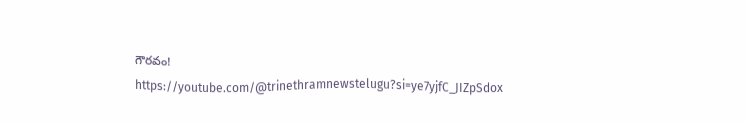గౌరవం!
https://youtube.com/@trinethramnewstelugu?si=ye7yjfC_JIZpSdox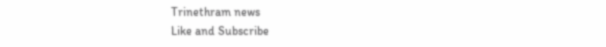Trinethram news
Like and Subscribe